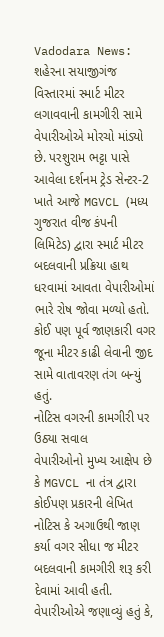Vadodara News: શહેરના સયાજીગંજ વિસ્તારમાં સ્માર્ટ મીટર લગાવવાની કામગીરી સામે વેપારીઓએ મોરચો માંડ્યો છે. પરશુરામ ભટ્ટા પાસે આવેલા દર્શનમ ટ્રેડ સેન્ટર-2 ખાતે આજે MGVCL (મધ્ય ગુજરાત વીજ કંપની લિમિટેડ) દ્વારા સ્માર્ટ મીટર બદલવાની પ્રક્રિયા હાથ ધરવામાં આવતા વેપારીઓમાં ભારે રોષ જોવા મળ્યો હતો. કોઈ પણ પૂર્વ જાણકારી વગર જૂના મીટર કાઢી લેવાની જીદ સામે વાતાવરણ તંગ બન્યું હતું.
નોટિસ વગરની કામગીરી પર ઉઠ્યા સવાલ
વેપારીઓનો મુખ્ય આક્ષેપ છે કે MGVCL ના તંત્ર દ્વારા કોઈપણ પ્રકારની લેખિત નોટિસ કે અગાઉથી જાણ કર્યા વગર સીધા જ મીટર બદલવાની કામગીરી શરૂ કરી દેવામાં આવી હતી. વેપારીઓએ જણાવ્યું હતું કે,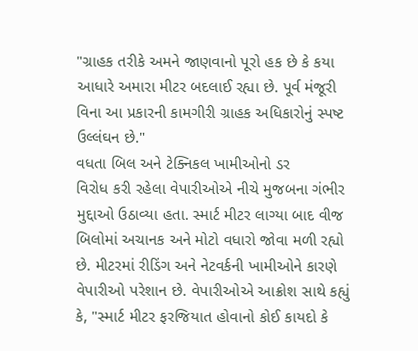"ગ્રાહક તરીકે અમને જાણવાનો પૂરો હક છે કે કયા આધારે અમારા મીટર બદલાઈ રહ્યા છે. પૂર્વ મંજૂરી વિના આ પ્રકારની કામગીરી ગ્રાહક અધિકારોનું સ્પષ્ટ ઉલ્લંઘન છે."
વધતા બિલ અને ટેક્નિકલ ખામીઓનો ડર
વિરોધ કરી રહેલા વેપારીઓએ નીચે મુજબના ગંભીર મુદ્દાઓ ઉઠાવ્યા હતા. સ્માર્ટ મીટર લાગ્યા બાદ વીજ બિલોમાં અચાનક અને મોટો વધારો જોવા મળી રહ્યો છે. મીટરમાં રીડિંગ અને નેટવર્કની ખામીઓને કારણે વેપારીઓ પરેશાન છે. વેપારીઓએ આક્રોશ સાથે કહ્યું કે, "સ્માર્ટ મીટર ફરજિયાત હોવાનો કોઈ કાયદો કે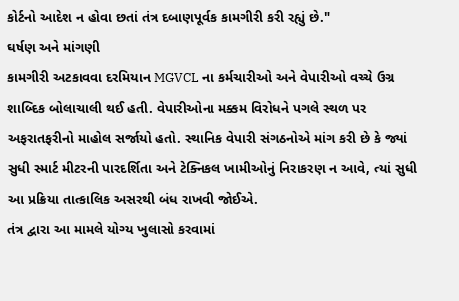કોર્ટનો આદેશ ન હોવા છતાં તંત્ર દબાણપૂર્વક કામગીરી કરી રહ્યું છે."
ઘર્ષણ અને માંગણી
કામગીરી અટકાવવા દરમિયાન MGVCL ના કર્મચારીઓ અને વેપારીઓ વચ્ચે ઉગ્ર શાબ્દિક બોલાચાલી થઈ હતી. વેપારીઓના મક્કમ વિરોધને પગલે સ્થળ પર અફરાતફરીનો માહોલ સર્જાયો હતો. સ્થાનિક વેપારી સંગઠનોએ માંગ કરી છે કે જ્યાં સુધી સ્માર્ટ મીટરની પારદર્શિતા અને ટેક્નિકલ ખામીઓનું નિરાકરણ ન આવે, ત્યાં સુધી આ પ્રક્રિયા તાત્કાલિક અસરથી બંધ રાખવી જોઈએ.
તંત્ર દ્વારા આ મામલે યોગ્ય ખુલાસો કરવામાં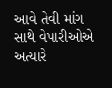આવે તેવી માંગ સાથે વેપારીઓએ અત્યારે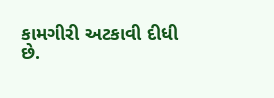કામગીરી અટકાવી દીધી છે.